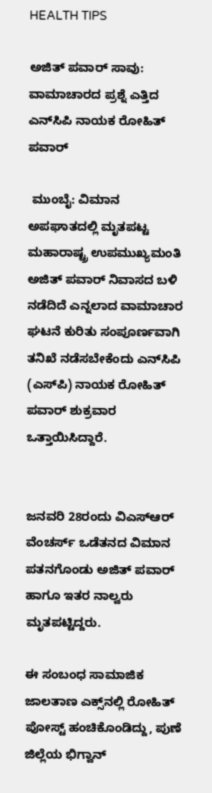HEALTH TIPS

ಅಜಿತ್‌ ಪವಾರ್ ಸಾವು: ವಾಮಾಚಾರದ ಪ್ರಶ್ನೆ ಎತ್ತಿದ ಎನ್‌ಸಿಪಿ ನಾಯಕ ರೋಹಿತ್ ಪವಾರ್

 ಮುಂಬೈ: ವಿಮಾನ ಅಪಘಾತದಲ್ಲಿ ಮೃತಪಟ್ಟ ಮಹಾರಾಷ್ಟ್ರ ಉಪಮುಖ್ಯಮಂತಿ ಅಜಿತ್‌ ಪವಾರ್ ನಿವಾಸದ ಬಳಿ ನಡೆದಿದೆ ಎನ್ನಲಾದ ವಾಮಾಚಾರ ಘಟನೆ ಕುರಿತು ಸಂಪೂರ್ಣವಾಗಿ ತನಿಖೆ ನಡೆಸಬೇಕೆಂದು ಎನ್‌ಸಿಪಿ (ಎಸ್‌ಪಿ) ನಾಯಕ ರೋಹಿತ್ ಪವಾರ್ ಶುಕ್ರವಾರ ಒತ್ತಾಯಿಸಿದ್ದಾರೆ.


ಜನವರಿ 28ರಂದು ವಿಎಸ್‌ಆರ್ ವೆಂಚರ್ಸ್ ಒಡೆತನದ ವಿಮಾನ ಪತನಗೊಂಡು ಅಜಿತ್ ಪವಾರ್ ಹಾಗೂ ಇತರ ನಾಲ್ವರು ಮೃತಪಟ್ಟಿದ್ದರು.

ಈ ಸಂಬಂಧ ಸಾಮಾಜಿಕ ಜಾಲತಾಣ ಎಕ್ಸ್‌ನಲ್ಲಿ ರೋಹಿತ್ ಪೋಸ್ಟ್‌ ಹಂಚಿಕೊಂಡಿದ್ದು, ಪುಣೆ ಜಿಲ್ಲೆಯ ಭಿಗ್ವಾನ್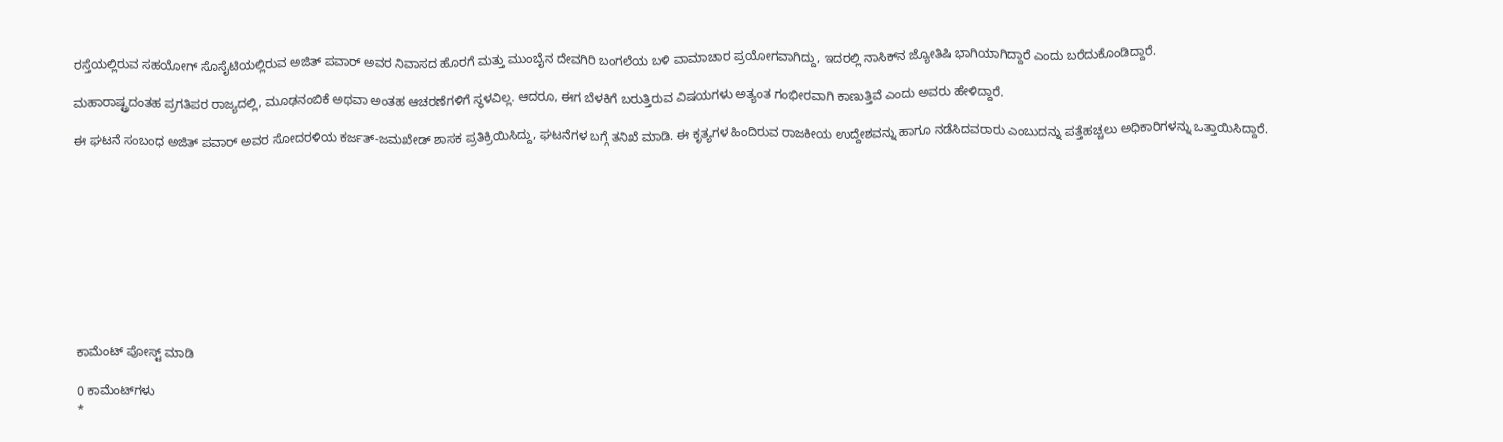ರಸ್ತೆಯಲ್ಲಿರುವ ಸಹಯೋಗ್ ಸೊಸೈಟಿಯಲ್ಲಿರುವ ಅಜಿತ್ ಪವಾರ್ ಅವರ ನಿವಾಸದ ಹೊರಗೆ ಮತ್ತು ಮುಂಬೈನ ದೇವಗಿರಿ ಬಂಗಲೆಯ ಬಳಿ ವಾಮಾಚಾರ ಪ್ರಯೋಗವಾಗಿದ್ದು, ಇದರಲ್ಲಿ ನಾಸಿಕ್‌ನ ಜ್ಯೋತಿಷಿ ಭಾಗಿಯಾಗಿದ್ದಾರೆ ಎಂದು ಬರೆದುಕೊಂಡಿದ್ದಾರೆ.

ಮಹಾರಾಷ್ಟ್ರದಂತಹ ಪ್ರಗತಿಪರ ರಾಜ್ಯದಲ್ಲಿ, ಮೂಢನಂಬಿಕೆ ಅಥವಾ ಅಂತಹ ಆಚರಣೆಗಳಿಗೆ ಸ್ಥಳವಿಲ್ಲ. ಆದರೂ, ಈಗ ಬೆಳಕಿಗೆ ಬರುತ್ತಿರುವ ವಿಷಯಗಳು ಅತ್ಯಂತ ಗಂಭೀರವಾಗಿ ಕಾಣುತ್ತಿವೆ ಎಂದು ಅವರು ಹೇಳಿದ್ದಾರೆ.

ಈ ಘಟನೆ ಸಂಬಂಧ ಅಜಿತ್ ಪವಾರ್ ಅವರ ಸೋದರಳಿಯ ಕರ್ಜತ್-ಜಮಖೇಡ್ ಶಾಸಕ ಪ್ರತಿಕ್ರಿಯಿಸಿದ್ದು, ಘಟನೆಗಳ ಬಗ್ಗೆ ತನಿಖೆ ಮಾಡಿ. ಈ ಕೃತ್ಯಗಳ ಹಿಂದಿರುವ ರಾಜಕೀಯ ಉದ್ದೇಶವನ್ನು ಹಾಗೂ ನಡೆಸಿದವರಾರು ಎಂಬುದನ್ನು ಪತ್ತೆಹಚ್ಚಲು ಅಧಿಕಾರಿಗಳನ್ನು ಒತ್ತಾಯಿಸಿದ್ದಾರೆ.










ಕಾಮೆಂಟ್‌‌ ಪೋಸ್ಟ್‌ ಮಾಡಿ

0 ಕಾಮೆಂಟ್‌ಗಳು
*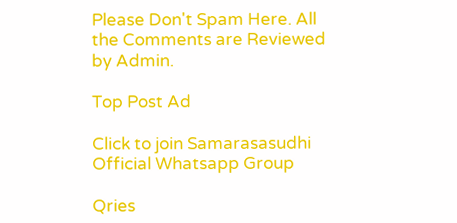Please Don't Spam Here. All the Comments are Reviewed by Admin.

Top Post Ad

Click to join Samarasasudhi Official Whatsapp Group

Qries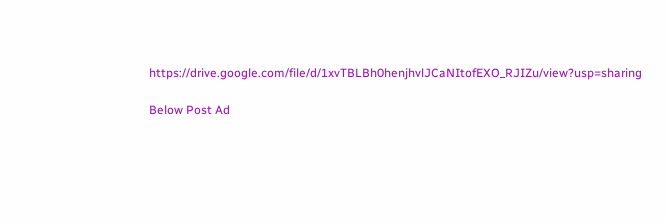https://drive.google.com/file/d/1xvTBLBh0henjhvlJCaNItofEXO_RJIZu/view?usp=sharing

Below Post Ad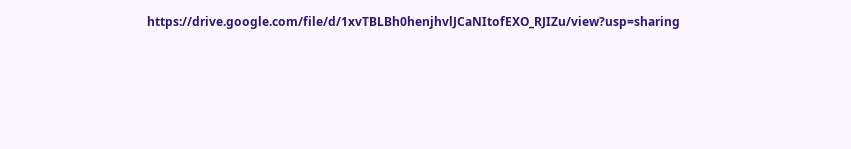https://drive.google.com/file/d/1xvTBLBh0henjhvlJCaNItofEXO_RJIZu/view?usp=sharing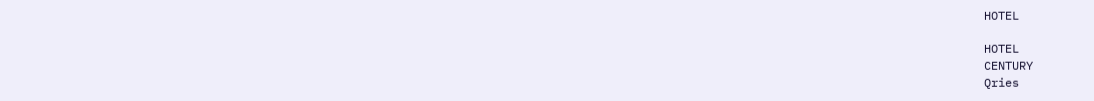HOTEL

HOTEL
CENTURY
Qries